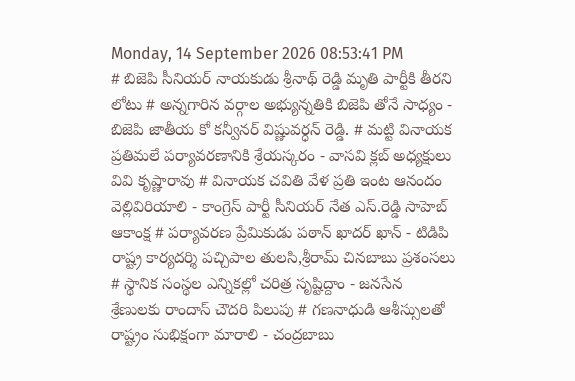Monday, 14 September 2026 08:53:41 PM
# బిజెపి సీనియర్ నాయకుడు శ్రీనాథ్ రెడ్డి మృతి పార్టీకి తీరని లోటు # అన్నగారిన వర్గాల అభ్యున్నతికి బిజెపి తోనే సాధ్యం - బిజెపి జాతీయ కో కన్వీనర్ విష్ణువర్ధన్ రెడ్డి. # మట్టి వినాయక ప్రతిమలే పర్యావరణానికి శ్రేయస్కరం - వాసవి క్లబ్ అధ్యక్షులు వివి కృష్ణారావు # వినాయక చవితి వేళ ప్రతి ఇంట ఆనందం వెల్లివిరియాలి - కాంగ్రెస్ పార్టీ సీనియర్ నేత ఎస్.రెడ్డి సాహెబ్ ఆకాంక్ష # పర్యావరణ ప్రేమికుడు పఠాన్ ఖాదర్ ఖాన్ - టిడిపి రాష్ట్ర కార్యదర్శి పచ్చిపాల తులసి,శ్రీరామ్ చినబాబు ప్రశంసలు # స్థానిక సంస్థల ఎన్నికల్లో చరిత్ర సృష్టిద్దాం - జనసేన శ్రేణులకు రాందాస్ చౌదరి పిలుపు # గణనాధుడి ఆశీస్సులతో రాష్ట్రం సుభిక్షంగా మారాలి - చంద్రబాబు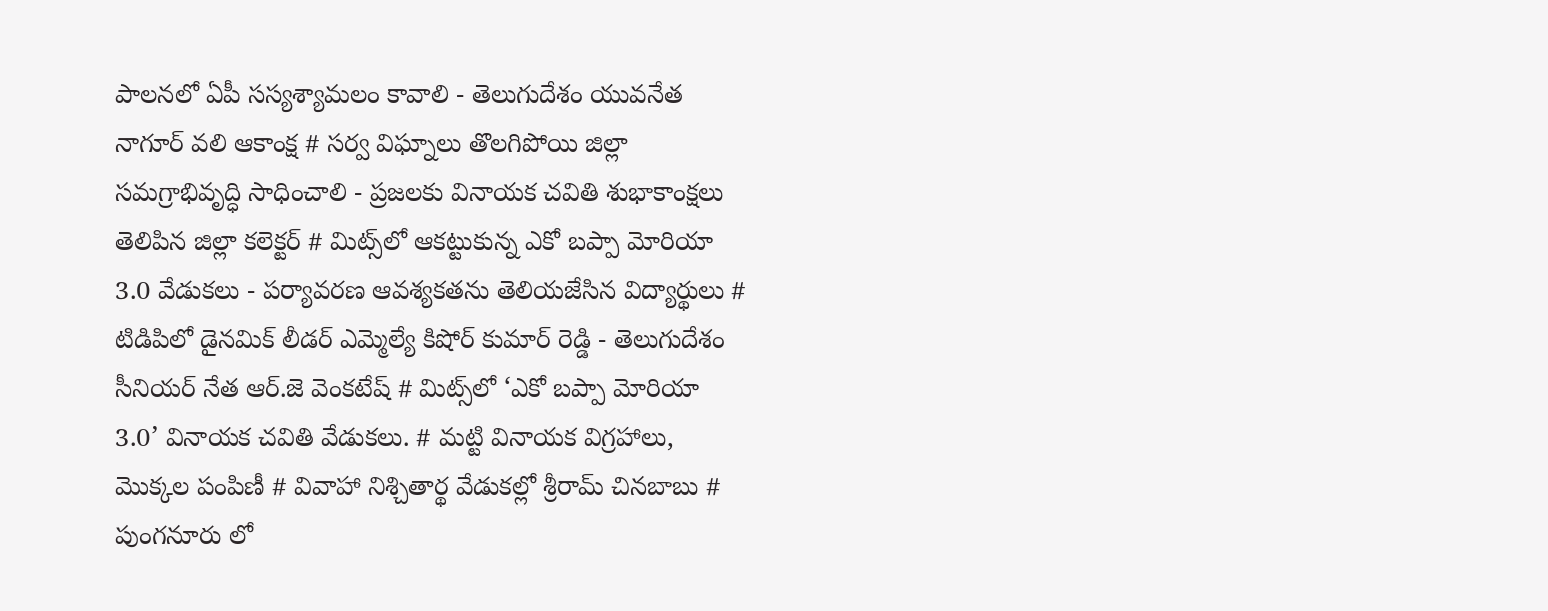పాలనలో ఏపీ సస్యశ్యామలం కావాలి - తెలుగుదేశం యువనేత నాగూర్ వలి ఆకాంక్ష # సర్వ విఘ్నాలు తొలగిపోయి జిల్లా సమగ్రాభివృద్ధి సాధించాలి - ప్రజలకు వినాయక చవితి శుభాకాంక్షలు తెలిపిన జిల్లా కలెక్టర్ # మిట్స్‌లో ఆకట్టుకున్న ఎకో బప్పా మోరియా 3.0 వేడుకలు - పర్యావరణ ఆవశ్యకతను తెలియజేసిన విద్యార్థులు # టిడిపిలో డైనమిక్ లీడర్ ఎమ్మెల్యే కిషోర్ కుమార్ రెడ్డి - తెలుగుదేశం సీనియర్ నేత ఆర్.జె వెంకటేష్ # మిట్స్‌లో ‘ఎకో బప్పా మోరియా 3.0’ వినాయక చవితి వేడుకలు. # మట్టి వినాయక విగ్రహాలు, మొక్కల పంపిణీ # వివాహా నిశ్చితార్థ వేడుకల్లో శ్రీరామ్ చినబాబు # పుంగనూరు లో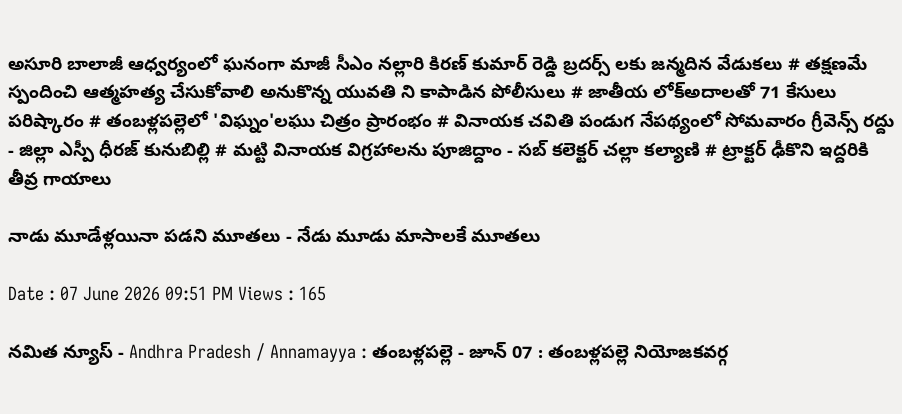అసూరి బాలాజీ ఆధ్వర్యంలో ఘనంగా మాజీ సీఎం నల్లారి కిరణ్ కుమార్ రెడ్డి బ్రదర్స్ లకు జన్మదిన వేడుకలు # తక్షణమే స్పందించి ఆత్మహత్య చేసుకోవాలి అనుకొన్న యువతి ని కాపాడిన పోలీసులు # జాతీయ లోక్అదాలతో 71 కేసులు పరిష్కారం # తంబళ్లపల్లెలో 'విఘ్నం'లఘు చిత్రం ప్రారంభం # వినాయక చవితి పండుగ నేపథ్యంలో సోమవారం గ్రీవెన్స్ రద్దు - జిల్లా ఎస్పీ ధీరజ్ కునుబిల్లి # మట్టి వినాయక విగ్రహాలను పూజిద్దాం - సబ్ కలెక్టర్ చల్లా కల్యాణి # ట్రాక్టర్ ఢీకొని ఇద్దరికి తీవ్ర గాయాలు

నాడు మూడేళ్లయినా పడని మూతలు - నేడు మూడు మాసాలకే మూతలు

Date : 07 June 2026 09:51 PM Views : 165

నమిత న్యూస్ - Andhra Pradesh / Annamayya : తంబళ్లపల్లె - జూన్ 07 : తంబళ్లపల్లె నియోజకవర్గ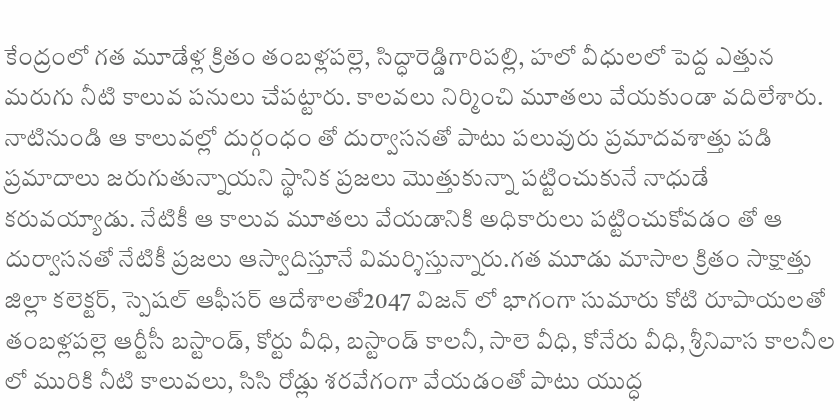కేంద్రంలో గత మూడేళ్ల క్రితం తంబళ్లపల్లె, సిద్ధారెడ్డిగారిపల్లి, హలో వీధులలో పెద్ద ఎత్తున మరుగు నీటి కాలువ పనులు చేపట్టారు. కాలవలు నిర్మించి మూతలు వేయకుండా వదిలేశారు. నాటినుండి ఆ కాలువల్లో దుర్గంధం తో దుర్వాసనతో పాటు పలువురు ప్రమాదవశాత్తు పడి ప్రమాదాలు జరుగుతున్నాయని స్థానిక ప్రజలు మొత్తుకున్నా పట్టించుకునే నాధుడే కరువయ్యాడు. నేటికీ ఆ కాలువ మూతలు వేయడానికి అధికారులు పట్టించుకోవడం తో ఆ దుర్వాసనతో నేటికీ ప్రజలు ఆస్వాదిస్తూనే విమర్శిస్తున్నారు.గత మూడు మాసాల క్రితం సాక్షాత్తు జిల్లా కలెక్టర్, స్పెషల్ ఆఫీసర్ ఆదేశాలతో2047 విజన్ లో భాగంగా సుమారు కోటి రూపాయలతో తంబళ్లపల్లె ఆర్టీసీ బస్టాండ్, కోర్టు వీధి, బస్టాండ్ కాలనీ, సాలె వీధి, కోనేరు వీధి, శ్రీనివాస కాలనీల లో మురికి నీటి కాలువలు, సిసి రోడ్లు శరవేగంగా వేయడంతో పాటు యుద్ధ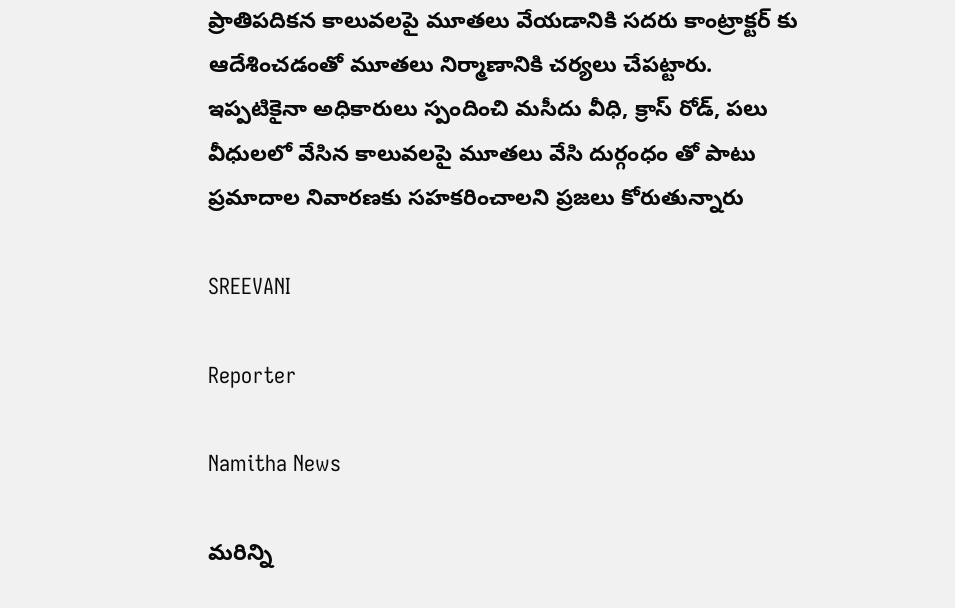ప్రాతిపదికన కాలువలపై మూతలు వేయడానికి సదరు కాంట్రాక్టర్ కు ఆదేశించడంతో మూతలు నిర్మాణానికి చర్యలు చేపట్టారు. ఇప్పటికైనా అధికారులు స్పందించి మసీదు వీధి, క్రాస్ రోడ్, పలు వీధులలో వేసిన కాలువలపై మూతలు వేసి దుర్గంధం తో పాటు ప్రమాదాల నివారణకు సహకరించాలని ప్రజలు కోరుతున్నారు

SREEVANI

Reporter

Namitha News

మరిన్ని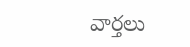వార్తలు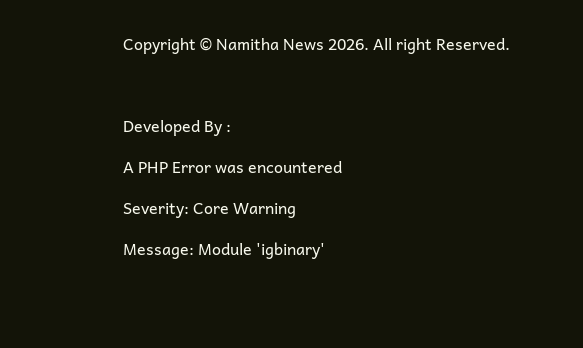Copyright © Namitha News 2026. All right Reserved.



Developed By :

A PHP Error was encountered

Severity: Core Warning

Message: Module 'igbinary'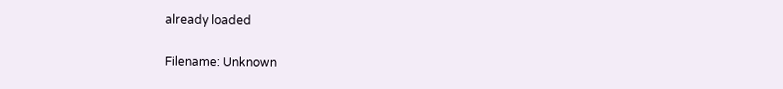already loaded

Filename: Unknown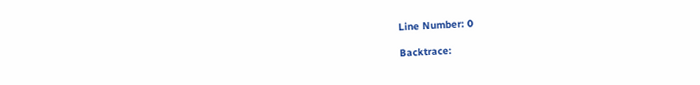Line Number: 0

Backtrace: